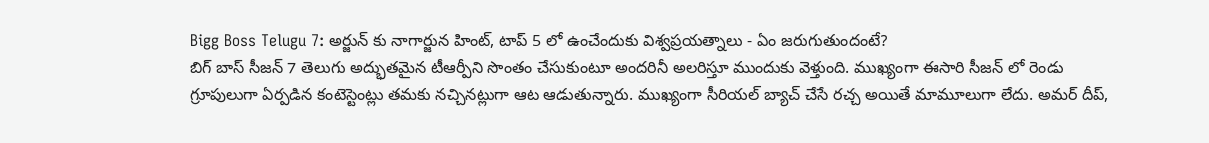Bigg Boss Telugu 7: అర్జున్ కు నాగార్జున హింట్, టాప్ 5 లో ఉంచేందుకు విశ్వప్రయత్నాలు - ఏం జరుగుతుందంటే?
బిగ్ బాస్ సీజన్ 7 తెలుగు అద్భుతమైన టీఆర్పీని సొంతం చేసుకుంటూ అందరినీ అలరిస్తూ ముందుకు వెళ్తుంది. ముఖ్యంగా ఈసారి సీజన్ లో రెండు గ్రూపులుగా ఏర్పడిన కంటెస్టెంట్లు తమకు నచ్చినట్లుగా ఆట ఆడుతున్నారు. ముఖ్యంగా సీరియల్ బ్యాచ్ చేసే రచ్చ అయితే మామూలుగా లేదు. అమర్ దీప్,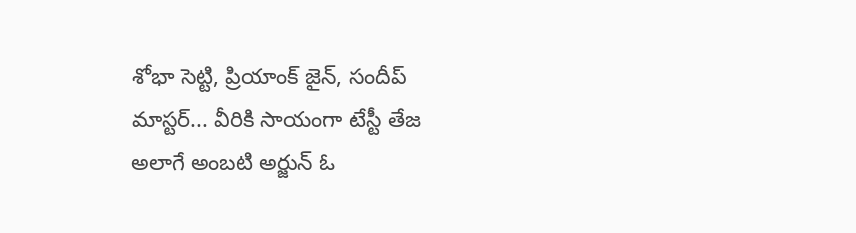శోభా సెట్టి, ప్రియాంక్ జైన్, సందీప్ మాస్టర్... వీరికి సాయంగా టేస్టీ తేజ అలాగే అంబటి అర్జున్ ఓ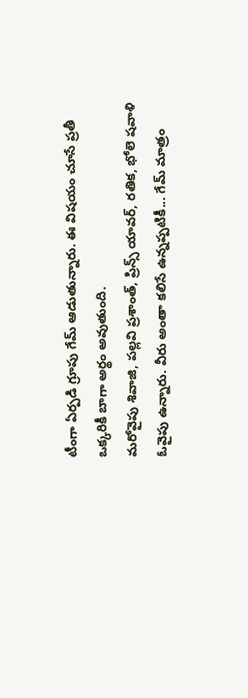టీంగా ఏర్పడి గ్రూపు గేమ్ ఆడుతున్నారు. ఈ విషయం చూసే ప్రతీ ఒక్కరికీ బాగా అర్థం అవుతుంది.
మరోవైపు శివాజి, పల్లవి ప్రశాంత్, ప్రిన్స్ యావర్, రతిక, భోలె షవాళి ఓవైపు ఉన్నారు. వీరు అంతా కలిసే ఉన్నప్పటికీ... గేమ్ మాత్రం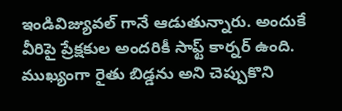ఇండివిజ్యువల్ గానే ఆడుతున్నారు. అందుకే వీరిపై ప్రేక్షకుల అందరికీ సాఫ్ట్ కార్నర్ ఉంది. ముఖ్యంగా రైతు బిడ్డను అని చెప్పుకొని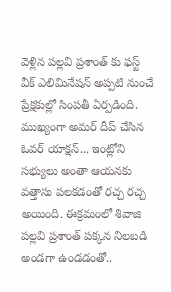వెళ్లిన పల్లవి ప్రశాంత్ కు ఫస్ట్ వీక్ ఎలిమినేషన్ అప్పటి నుంచే ప్రేక్షకుల్లో సింపతీ ఏర్పడింది. ముఖ్యంగా అమర్ దీప్ చేసిన ఓవర్ యాక్షన్... ఇంట్లోని సభ్యులు అంతా ఆయనకు వత్తాసు పలకడంతో రచ్చ రచ్చ అయింది. ఈక్రమంలో శివాజి పల్లవి ప్రశాంత్ పక్కన నిలబడి అండగా ఉండడంతో..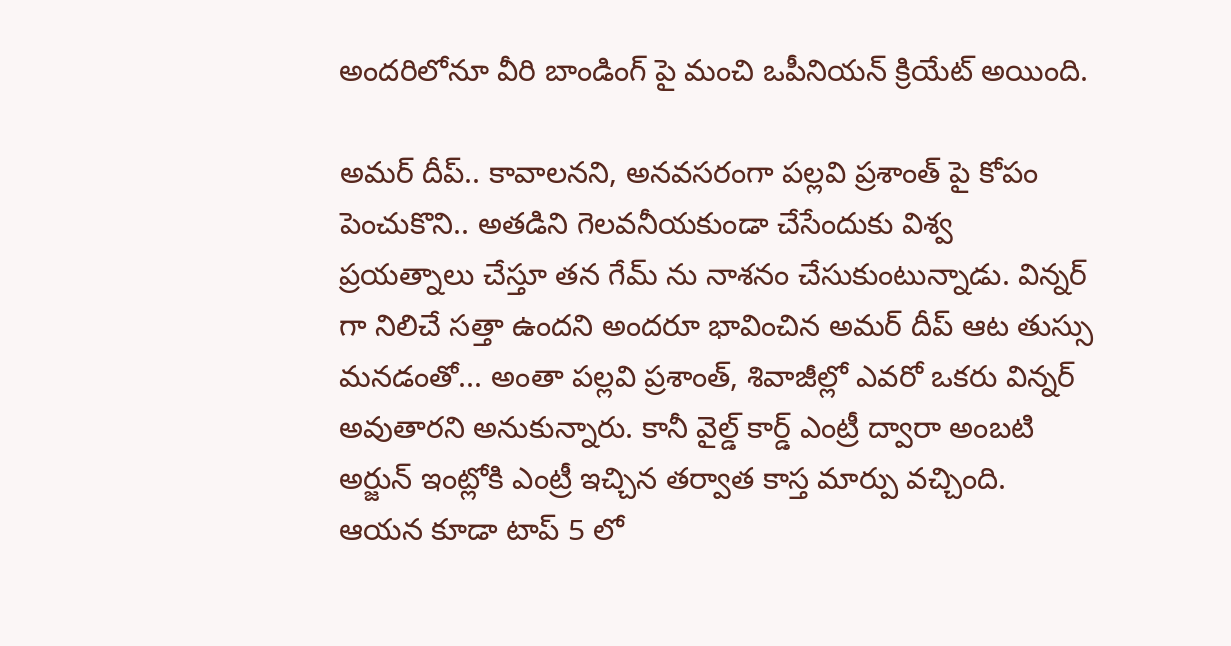అందరిలోనూ వీరి బాండింగ్ పై మంచి ఒపీనియన్ క్రియేట్ అయింది.

అమర్ దీప్.. కావాలనని, అనవసరంగా పల్లవి ప్రశాంత్ పై కోపం పెంచుకొని.. అతడిని గెలవనీయకుండా చేసేందుకు విశ్వ ప్రయత్నాలు చేస్తూ తన గేమ్ ను నాశనం చేసుకుంటున్నాడు. విన్నర్ గా నిలిచే సత్తా ఉందని అందరూ భావించిన అమర్ దీప్ ఆట తుస్సు మనడంతో... అంతా పల్లవి ప్రశాంత్, శివాజీల్లో ఎవరో ఒకరు విన్నర్ అవుతారని అనుకున్నారు. కానీ వైల్డ్ కార్డ్ ఎంట్రీ ద్వారా అంబటి అర్జున్ ఇంట్లోకి ఎంట్రీ ఇచ్చిన తర్వాత కాస్త మార్పు వచ్చింది. ఆయన కూడా టాప్ 5 లో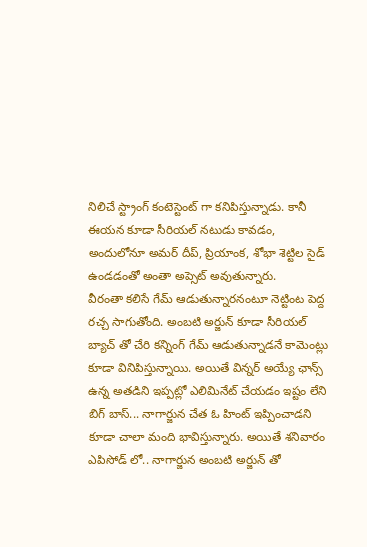నిలిచే స్ట్రాంగ్ కంటెస్టెంట్ గా కనిపిస్తున్నాడు. కానీ ఈయన కూడా సీరియల్ నటుడు కావడం, అందులోనూ అమర్ దీప్, ప్రియాంక, శోభా శెట్టిల సైడ్ ఉండడంతో అంతా అప్సెట్ అవుతున్నారు.
వీరంతా కలిసే గేమ్ ఆడుతున్నారనంటూ నెట్టింట పెద్ద రచ్చ సాగుతోంది. అంబటి అర్జున్ కూడా సీరియల్ బ్యాచ్ తో చేరి కన్నింగ్ గేమ్ ఆడుతున్నాడనే కామెంట్లు కూడా వినిపిస్తున్నాయి. అయితే విన్నర్ అయ్యే ఛాన్స్ ఉన్న అతడిని ఇప్పట్లో ఎలిమినేట్ చేయడం ఇష్టం లేని బిగ్ బాస్... నాగార్జున చేత ఓ హింట్ ఇప్పించాడని కూడా చాలా మంది భావిస్తున్నారు. అయితే శనివారం ఎపిసోడ్ లో.. నాగార్జున అంబటి అర్జున్ తో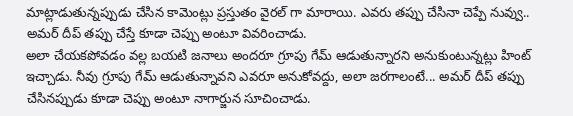మాట్లాడుతున్నప్పుడు చేసిన కామెంట్లు ప్రస్తుతం వైరల్ గా మారాయి. ఎవరు తప్పు చేసినా చెప్పే నువ్వు.. అమర్ దీప్ తప్పు చేస్తే కూడా చెప్పు అంటూ వివరించాడు.
అలా చేయకపోవడం వల్ల బయటి జనాలు అందరూ గ్రూపు గేమ్ ఆడుతున్నారని అనుకుంటున్నట్లు హింట్ ఇచ్చాడు. నీవు గ్రూపు గేమ్ ఆడుతున్నావని ఎవరూ అనుకోవద్దు, అలా జరగాలంటే... అమర్ దీప్ తప్పు చేసినప్పుడు కూడా చెప్పు అంటూ నాగార్జున సూచించాడు.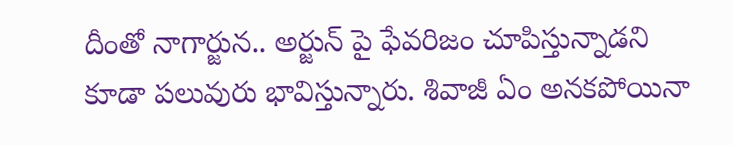దీంతో నాగార్జున.. అర్జున్ పై ఫేవరిజం చూపిస్తున్నాడని కూడా పలువురు భావిస్తున్నారు. శివాజీ ఏం అనకపోయినా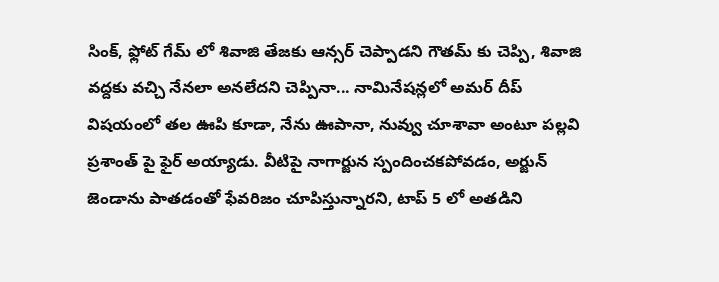సింక్, ఫ్లోట్ గేమ్ లో శివాజి తేజకు ఆన్సర్ చెప్పాడని గౌతమ్ కు చెప్పి, శివాజి వద్దకు వచ్చి నేనలా అనలేదని చెప్పినా... నామినేషన్లలో అమర్ దీప్ విషయంలో తల ఊపి కూడా, నేను ఊపానా, నువ్వు చూశావా అంటూ పల్లవి ప్రశాంత్ పై ఫైర్ అయ్యాడు. వీటిపై నాగార్జున స్పందించకపోవడం, అర్జున్ జెండాను పాతడంతో ఫేవరిజం చూపిస్తున్నారని, టాప్ 5 లో అతడిని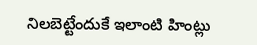నిలబెట్టేందుకే ఇలాంటి హింట్లు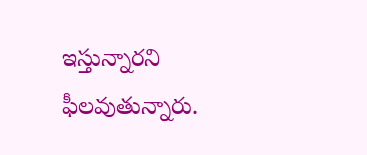ఇస్తున్నారని ఫీలవుతున్నారు.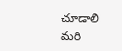చూడాలి మరి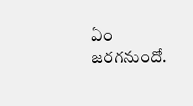ఏం జరగనుందో.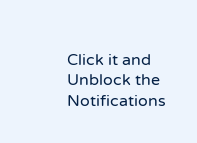Click it and Unblock the Notifications